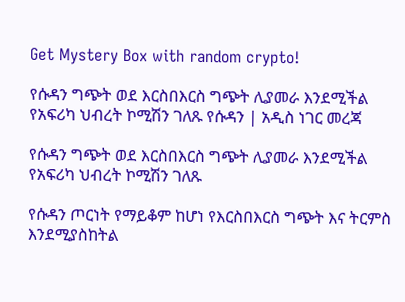Get Mystery Box with random crypto!

የሱዳን ግጭት ወደ እርስበእርስ ግጭት ሊያመራ እንደሚችል የአፍሪካ ህብረት ኮሚሽን ገለጹ የሱዳን | አዲስ ነገር መረጃ

የሱዳን ግጭት ወደ እርስበእርስ ግጭት ሊያመራ እንደሚችል የአፍሪካ ህብረት ኮሚሽን ገለጹ

የሱዳን ጦርነት የማይቆም ከሆነ የእርስበእርስ ግጭት እና ትርምስ እንደሚያስከትል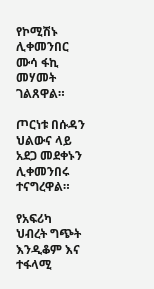የኮሚሽኑ ሊቀመንበር ሙሳ ፋኪ መሃመት ገልጸዋል።

ጦርነቱ በሱዳን ህልውና ላይ አደጋ መደቀኑን ሊቀመንበሩ ተናግረዋል።

የአፍሪካ ህብረት ግጭት እንዲቆም እና ተፋላሚ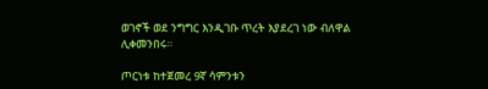ወገኖች ወደ ንግግር እንዲገቡ ጥረት እያደረገ ነው ብለዋል ሊቀመንበሩ።

ጦርነቱ ከተጀመረ 9ኛ ሳምንቱን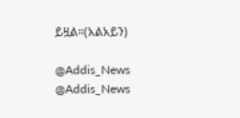ይዟል።(አልአይን)

@Addis_News
@Addis_News